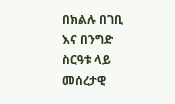በክልሉ በገቢ እና በንግድ ስርዓቱ ላይ መሰረታዊ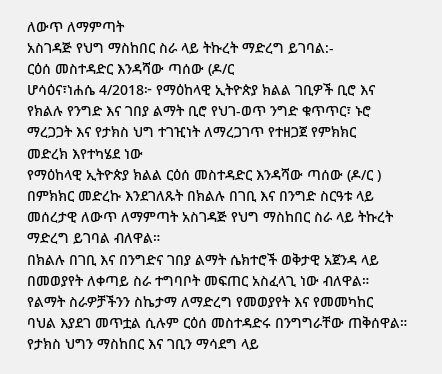ለውጥ ለማምጣት
አስገዳጅ የህግ ማስከበር ስራ ላይ ትኩረት ማድረግ ይገባል:-
ርዕሰ መስተዳድር እንዳሻው ጣሰው (ዶ/ር
ሆሳዕና፣ነሐሴ 4/2018፦ የማዕከላዊ ኢትዮጵያ ክልል ገቢዎች ቢሮ እና
የክልሉ የንግድ እና ገበያ ልማት ቢሮ የህገ-ወጥ ንግድ ቁጥጥር፣ ኑሮ
ማረጋጋት እና የታክስ ህግ ተገዢነት ለማረጋገጥ የተዘጋጀ የምክክር
መድረክ እየተካሄደ ነው
የማዕከላዊ ኢትዮጵያ ክልል ርዕሰ መስተዳድር እንዳሻው ጣሰው (ዶ/ር )
በምክክር መድረኩ እንደገለጹት በክልሉ በገቢ እና በንግድ ስርዓቱ ላይ
መሰረታዊ ለውጥ ለማምጣት አስገዳጅ የህግ ማስከበር ስራ ላይ ትኩረት
ማድረግ ይገባል ብለዋል።
በክልሉ በገቢ እና በንግድና ገበያ ልማት ሴክተሮች ወቅታዊ አጀንዳ ላይ
በመወያየት ለቀጣይ ስራ ተግባቦት መፍጠር አስፈላጊ ነው ብለዋል።
የልማት ስራዎቻችንን ስኬታማ ለማድረግ የመወያየት እና የመመካከር
ባህል እያደገ መጥቷል ሲሉም ርዕሰ መስተዳድሩ በንግግራቸው ጠቅሰዋል።
የታክስ ህግን ማስከበር እና ገቢን ማሳደግ ላይ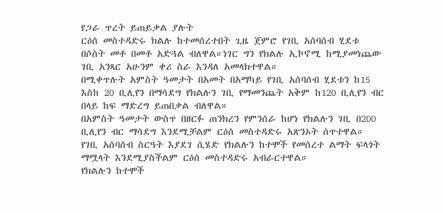የጋራ ጥረት ይጠይቃል ያሉት
ርዕሰ መስተዳድሩ ክልሉ ከተመሰረተበት ጊዜ ጀምሮ የገቢ አሰባሰብ ሂደቱ
በሶስት መቶ በመቶ አድጓል ብለዋል።ነገር ግን የክልሉ ኢኮኖሚ ከሚያመነጨው
ገቢ አንጻር አሁንም ቀሪ ስራ እንዳለ አመላክተዋል።
በሚቀጥሉት አምስት ዓመታት በአመት በአማካይ የገቢ አሰባሰብ ሂደቱን ከ15
እስከ 20 ቢሊየን በማሳደግ የክልሉን ገቢ የማመንጨት አቅም ከ120 ቢሊየን ብር
በላይ ከፍ ማድረግ ይጠበቃል ብለዋል።
በአምስት ዓመታት ውስጥ በዘርፉ ጠንክረን የምንሰራ ከሆነ የክልሉን ገቢ በ200
ቢሊየን ብር ማሳደግ እንደሚቻልም ርዕሰ መስተዳድሩ አጽንኦት ሰጥተዋል።
የገቢ አሰባሰብ ስርዓት እያደገ ሲሄድ የክልሉን ከተሞች የመሰረተ ልማት ፍላጎት
ማሟላት እንደሚያስችልም ርዕሰ መስተዳድሩ አብራርተዋል።
የክልሉን ከተሞች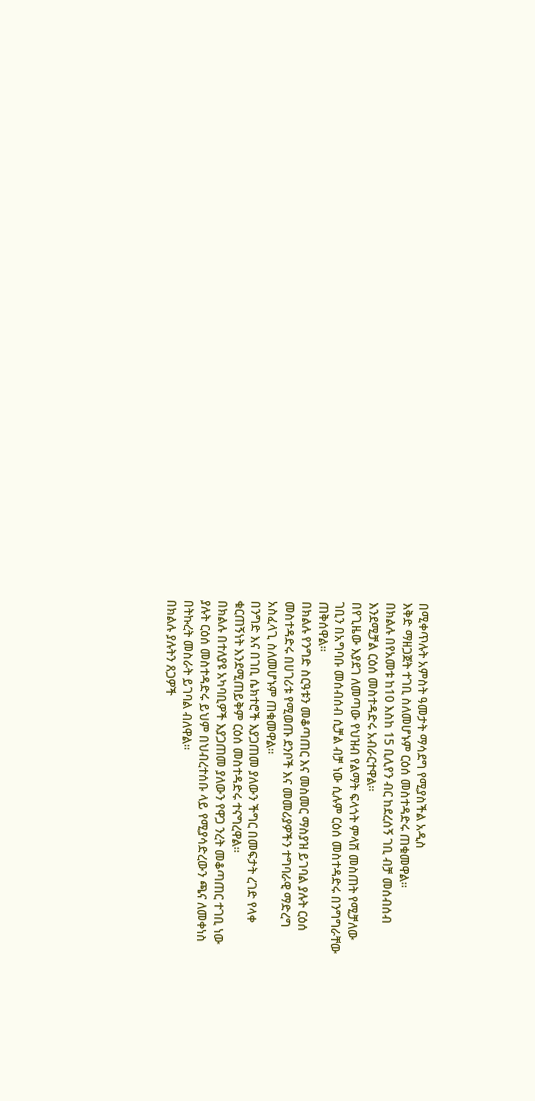በሚቀጥሉት አምስት ዓመታት ማሳደግ የሚያስችል አዲስ
እቅድ ማዘጋጀት ተገቢ ስለመሆኑም ርዕሰ መስተዳድሩ ጠቁመዋል።
በክልሉ በየአመቱ ከ10 እስከ 15 ቢሊየን ብር ከደረሰኝ ገቢ ብቻ መሰብሰብ
እንደሚቻል ርዕሰ መስተዳድሩ አብራርተዋል።
በየጊዜው እያደገ ለመጣው የህዝብ የልማት ፍላጎት ምላሽ መስጠት የሚቻለው
ገቢን በአግባቡ መሰብሰብ ሲቻል ብቻ ነው ሲሉም ርዕሰ መስተዳድሩ በንግግራቸው
ጠቅሰዋል።
በክልሉ የንግድ ስርዓቱን መቆጣጠር እና መስመር ማስያዝ ይገባል ያሉት ርዕሰ
መስተዳድሩ በሀገሪቱ የሚወጡ ደንቦች እና መመሪያዎችን ተግባራዊ ማድረግ
አስፈላጊ ስለመሆኑም ጠቁመዋል።
በንግድ እና በገቢ ሴክተሮች እያጋጠመ ያለውን ችግር በመፍታት ረገድ የላቀ
ቁርጠኝነት እንደሚጠይቅም ርዕሰ መስተዳድሩ ተናግረዋል።
በክልሉ በተለያዩ አካባቢዎች እያጋጠመ ያለውን የዋጋ ንረት መቆጣጠር ተገቢ ነው
ያሉት ርዕሰ መስተዳድሩ ይህም በህብረተሰቡ ላይ የሚያሳድረውን ጫና ለመቀነስ
በትኩረት መስራት ይገባል ብለዋል።
በክልሉ ያሉትን ጸጋዎች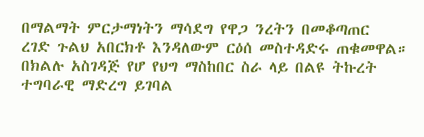በማልማት ምርታማነትን ማሳደግ የዋጋ ንረትን በመቆጣጠር
ረገድ ጉልህ አበርክቶ እንዳለውም ርዕሰ መስተዳድሩ ጠቁመዋል።
በክልሉ አስገዳጅ የሆ የህግ ማስከበር ስራ ላይ በልዩ ትኩረት ተግባራዊ ማድረግ ይገባል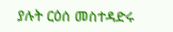ያሉት ርዕሰ መስተዳድሩ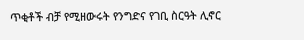ጥቂቶች ብቻ የሚዘውሩት የንግድና የገቢ ስርዓት ሊኖር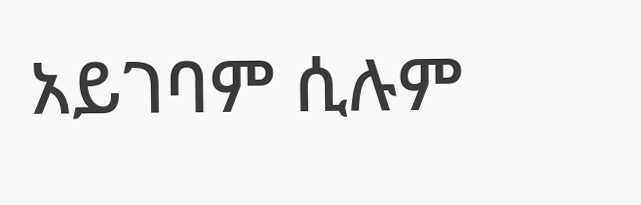አይገባም ሲሉም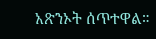አጽንኦት ሰጥተዋል።